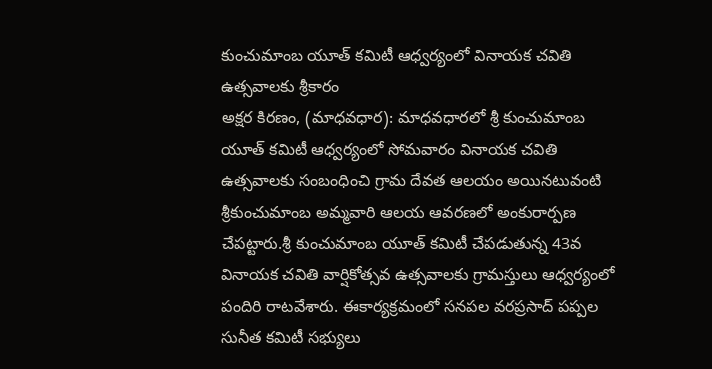కుంచుమాంబ యూత్ కమిటీ ఆధ్వర్యంలో వినాయక చవితి ఉత్సవాలకు శ్రీకారం
అక్షర కిరణం, (మాధవధార): మాధవధారలో శ్రీ కుంచుమాంబ యూత్ కమిటీ ఆధ్వర్యంలో సోమవారం వినాయక చవితి ఉత్సవాలకు సంబంధించి గ్రామ దేవత ఆలయం అయినటువంటి శ్రీకుంచుమాంబ అమ్మవారి ఆలయ ఆవరణలో అంకురార్పణ చేపట్టారు.శ్రీ కుంచుమాంబ యూత్ కమిటీ చేపడుతున్న 43వ వినాయక చవితి వార్షికోత్సవ ఉత్సవాలకు గ్రామస్తులు ఆధ్వర్యంలో పందిరి రాటవేశారు. ఈకార్యక్రమంలో సనపల వరప్రసాద్ పప్పల సునీత కమిటీ సభ్యులు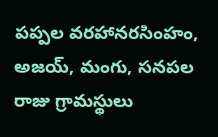పప్పల వరహానరసింహం, అజయ్, మంగు, సనపల రాజు గ్రామస్థులు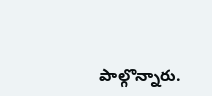పాల్గొన్నారు.